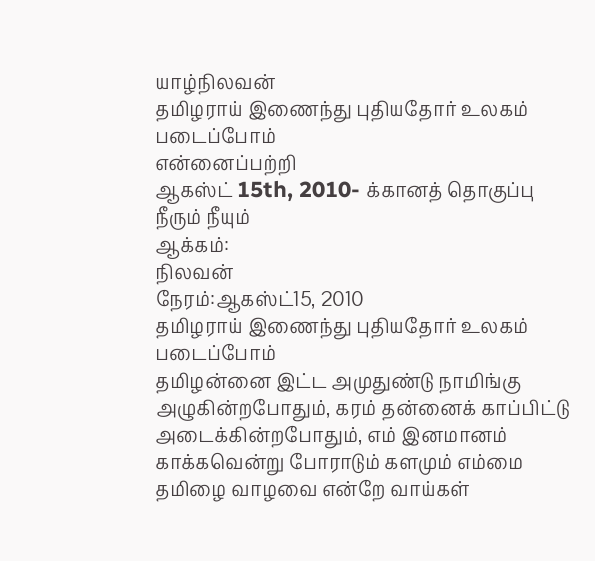யாழ்நிலவன்
தமிழராய் இணைந்து புதியதோர் உலகம் படைப்போம்
என்னைப்பற்றி
ஆகஸ்ட் 15th, 2010- க்கானத் தொகுப்பு
நீரும் நீயும்
ஆக்கம்:
நிலவன்
நேரம்:ஆகஸ்ட்15, 2010
தமிழராய் இணைந்து புதியதோர் உலகம் படைப்போம்
தமிழன்னை இட்ட அமுதுண்டு நாமிங்கு அழுகின்றபோதும், கரம் தன்னைக் காப்பிட்டு அடைக்கின்றபோதும், எம் இனமானம் காக்கவென்று போராடும் களமும் எம்மை தமிழை வாழவை என்றே வாய்கள்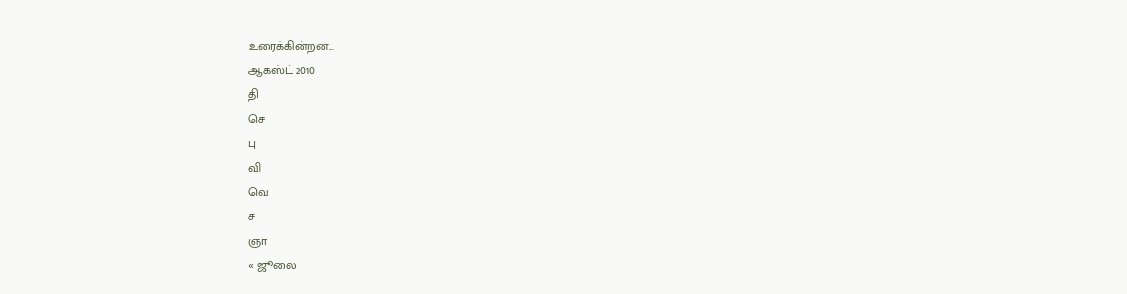உரைக்கின்றன...
ஆகஸ்ட் 2010
தி
செ
பு
வி
வெ
ச
ஞா
« ஜூலை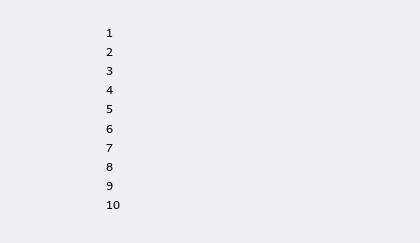1
2
3
4
5
6
7
8
9
10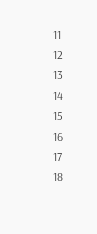11
12
13
14
15
16
17
18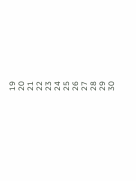19
20
21
22
23
24
25
26
27
28
29
30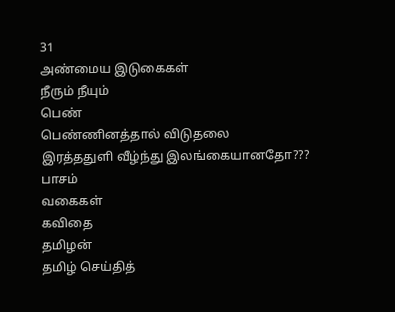31
அண்மைய இடுகைகள்
நீரும் நீயும்
பெண்
பெண்ணினத்தால் விடுதலை
இரத்ததுளி வீழ்ந்து இலங்கையானதோ???
பாசம்
வகைகள்
கவிதை
தமிழன்
தமிழ் செய்தித்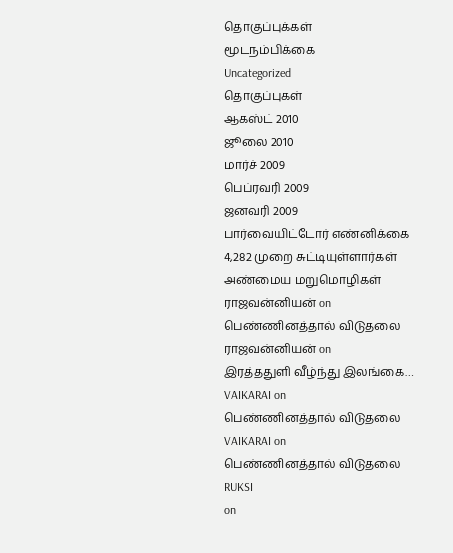தொகுப்புக்கள்
மூடநம்பிக்கை
Uncategorized
தொகுப்புகள்
ஆகஸ்ட் 2010
ஜூலை 2010
மார்ச் 2009
பெப்ரவரி 2009
ஜனவரி 2009
பார்வையிட்டோர் எண்னிக்கை
4,282 முறை சுட்டியுள்ளார்கள்
அண்மைய மறுமொழிகள்
ராஜவன்னியன் on
பெண்ணினத்தால் விடுதலை
ராஜவன்னியன் on
இரத்ததுளி வீழ்ந்து இலங்கை…
VAIKARAI on
பெண்ணினத்தால் விடுதலை
VAIKARAI on
பெண்ணினத்தால் விடுதலை
RUKSI
on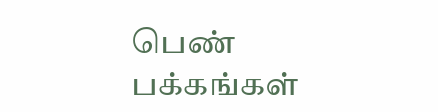பெண்
பக்கங்கள்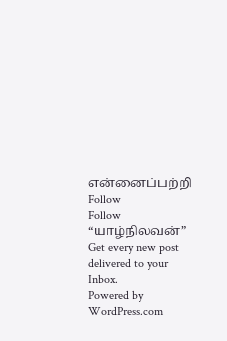என்னைப்பற்றி
Follow
Follow “யாழ்நிலவன்”
Get every new post delivered to your Inbox.
Powered by WordPress.com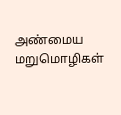அண்மைய மறுமொழிகள்